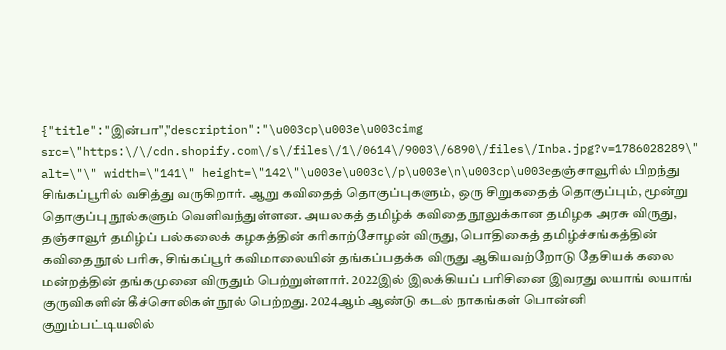{"title":"இன்பா","description":"\u003cp\u003e\u003cimg src=\"https:\/\/cdn.shopify.com\/s\/files\/1\/0614\/9003\/6890\/files\/Inba.jpg?v=1786028289\" alt=\"\" width=\"141\" height=\"142\"\u003e\u003c\/p\u003e\n\u003cp\u003eதஞ்சாவூரில் பிறந்து சிங்கப்பூரில் வசித்து வருகிறார். ஆறு கவிதைத் தொகுப்புகளும், ஒரு சிறுகதைத் தொகுப்பும், மூன்று தொகுப்பு நூல்களும் வெளிவந்துள்ளன. அயலகத் தமிழ்க் கவிதை நூலுக்கான தமிழக அரசு விருது, தஞ்சாவூர் தமிழ்ப் பல்கலைக் கழகத்தின் கரிகாற்சோழன் விருது, பொதிகைத் தமிழ்ச்சங்கத்தின் கவிதை நூல் பரிசு, சிங்கப்பூர் கவிமாலையின் தங்கப்பதக்க விருது ஆகியவற்றோடு தேசியக் கலை மன்றத்தின் தங்கமுனை விருதும் பெற்றுள்ளார். 2022இல் இலக்கியப் பரிசினை இவரது லயாங் லயாங் குருவிகளின் கீச்சொலிகள் நூல் பெற்றது. 2024ஆம் ஆண்டு கடல் நாகங்கள் பொன்னி குறும்பட்டியலில்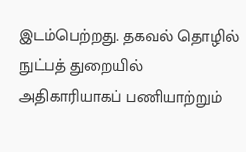இடம்பெற்றது. தகவல் தொழில் நுட்பத் துறையில் அதிகாரியாகப் பணியாற்றும்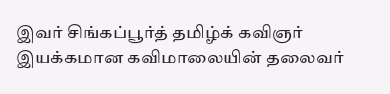இவர் சிங்கப்பூர்த் தமிழ்க் கவிஞர் இயக்கமான கவிமாலையின் தலைவர்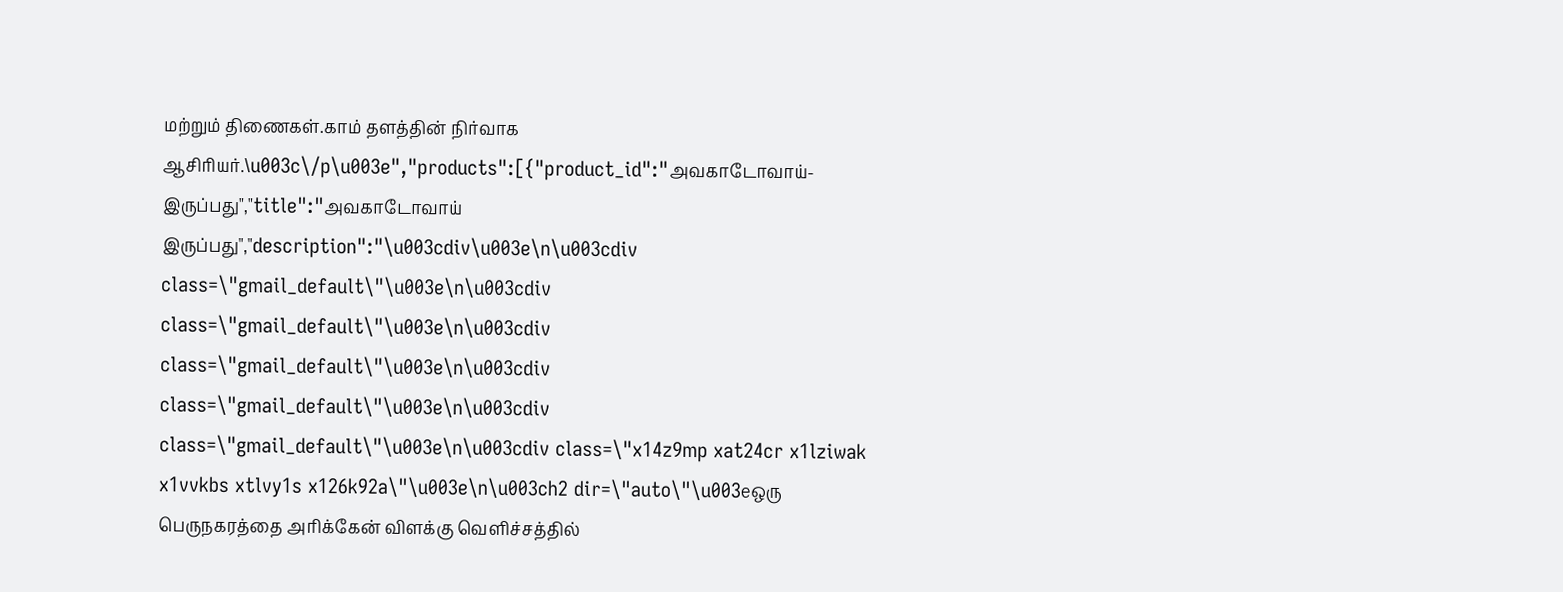மற்றும் திணைகள்.காம் தளத்தின் நிர்வாக ஆசிரியர்.\u003c\/p\u003e","products":[{"product_id":"அவகாடோவாய்-இருப்பது","title":"அவகாடோவாய் இருப்பது","description":"\u003cdiv\u003e\n\u003cdiv class=\"gmail_default\"\u003e\n\u003cdiv class=\"gmail_default\"\u003e\n\u003cdiv class=\"gmail_default\"\u003e\n\u003cdiv class=\"gmail_default\"\u003e\n\u003cdiv class=\"gmail_default\"\u003e\n\u003cdiv class=\"x14z9mp xat24cr x1lziwak x1vvkbs xtlvy1s x126k92a\"\u003e\n\u003ch2 dir=\"auto\"\u003eஒரு பெருநகரத்தை அரிக்கேன் விளக்கு வெளிச்சத்தில்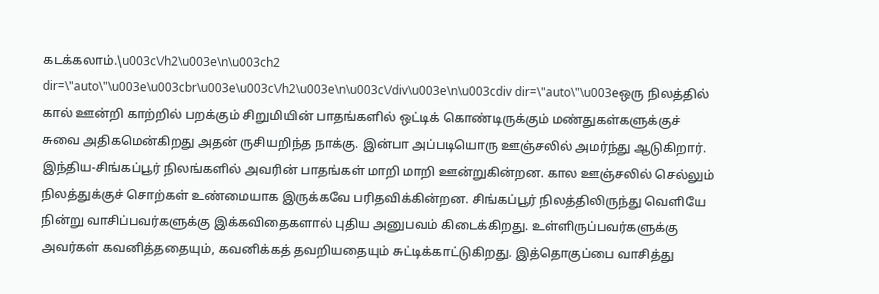கடக்கலாம்.\u003c\/h2\u003e\n\u003ch2 dir=\"auto\"\u003e\u003cbr\u003e\u003c\/h2\u003e\n\u003c\/div\u003e\n\u003cdiv dir=\"auto\"\u003eஒரு நிலத்தில் கால் ஊன்றி காற்றில் பறக்கும் சிறுமியின் பாதங்களில் ஒட்டிக் கொண்டிருக்கும் மண்துகள்களுக்குச் சுவை அதிகமென்கிறது அதன் ருசியறிந்த நாக்கு. இன்பா அப்படியொரு ஊஞ்சலில் அமர்ந்து ஆடுகிறார். இந்திய-சிங்கப்பூர் நிலங்களில் அவரின் பாதங்கள் மாறி மாறி ஊன்றுகின்றன. கால ஊஞ்சலில் செல்லும் நிலத்துக்குச் சொற்கள் உண்மையாக இருக்கவே பரிதவிக்கின்றன. சிங்கப்பூர் நிலத்திலிருந்து வெளியே நின்று வாசிப்பவர்களுக்கு இக்கவிதைகளால் புதிய அனுபவம் கிடைக்கிறது. உள்ளிருப்பவர்களுக்கு அவர்கள் கவனித்ததையும், கவனிக்கத் தவறியதையும் சுட்டிக்காட்டுகிறது. இத்தொகுப்பை வாசித்து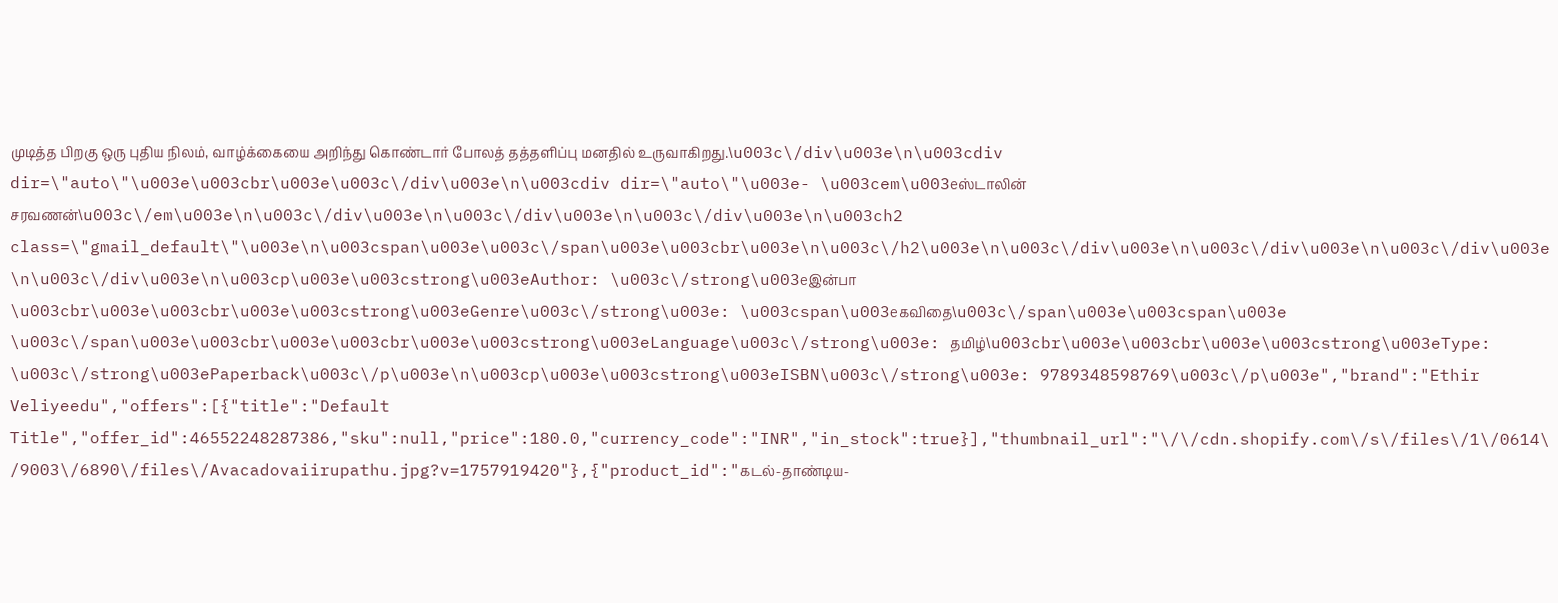முடித்த பிறகு ஒரு புதிய நிலம், வாழ்க்கையை அறிந்து கொண்டார் போலத் தத்தளிப்பு மனதில் உருவாகிறது.\u003c\/div\u003e\n\u003cdiv dir=\"auto\"\u003e\u003cbr\u003e\u003c\/div\u003e\n\u003cdiv dir=\"auto\"\u003e- \u003cem\u003eஸ்டாலின் சரவணன்\u003c\/em\u003e\n\u003c\/div\u003e\n\u003c\/div\u003e\n\u003c\/div\u003e\n\u003ch2 class=\"gmail_default\"\u003e\n\u003cspan\u003e\u003c\/span\u003e\u003cbr\u003e\n\u003c\/h2\u003e\n\u003c\/div\u003e\n\u003c\/div\u003e\n\u003c\/div\u003e\n\u003c\/div\u003e\n\u003cp\u003e\u003cstrong\u003eAuthor: \u003c\/strong\u003eஇன்பா   \u003cbr\u003e\u003cbr\u003e\u003cstrong\u003eGenre\u003c\/strong\u003e: \u003cspan\u003eகவிதை\u003c\/span\u003e\u003cspan\u003e \u003c\/span\u003e\u003cbr\u003e\u003cbr\u003e\u003cstrong\u003eLanguage\u003c\/strong\u003e: தமிழ்\u003cbr\u003e\u003cbr\u003e\u003cstrong\u003eType: \u003c\/strong\u003ePaperback\u003c\/p\u003e\n\u003cp\u003e\u003cstrong\u003eISBN\u003c\/strong\u003e: 9789348598769\u003c\/p\u003e","brand":"Ethir Veliyeedu","offers":[{"title":"Default Title","offer_id":46552248287386,"sku":null,"price":180.0,"currency_code":"INR","in_stock":true}],"thumbnail_url":"\/\/cdn.shopify.com\/s\/files\/1\/0614\/9003\/6890\/files\/Avacadovaiirupathu.jpg?v=1757919420"},{"product_id":"கடல்-தாண்டிய-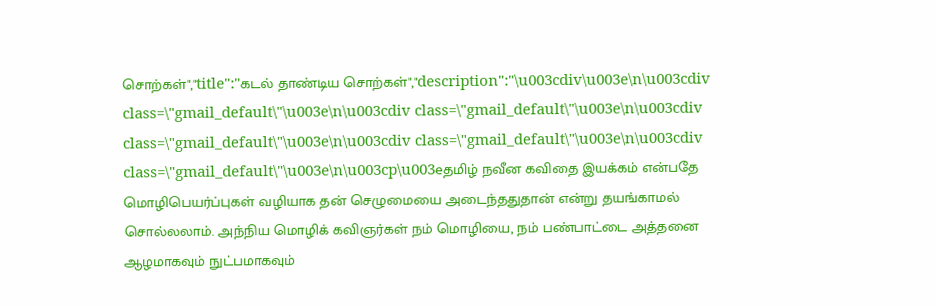சொற்கள்","title":"கடல் தாண்டிய சொற்கள்","description":"\u003cdiv\u003e\n\u003cdiv class=\"gmail_default\"\u003e\n\u003cdiv class=\"gmail_default\"\u003e\n\u003cdiv class=\"gmail_default\"\u003e\n\u003cdiv class=\"gmail_default\"\u003e\n\u003cdiv class=\"gmail_default\"\u003e\n\u003cp\u003eதமிழ் நவீன கவிதை இயக்கம் என்பதே மொழிபெயர்ப்புகள் வழியாக தன் செழுமையை அடைந்ததுதான் என்று தயங்காமல் சொல்லலாம். அந்நிய மொழிக் கவிஞர்கள் நம் மொழியை, நம் பண்பாட்டை அத்தனை ஆழமாகவும் நுட்பமாகவும்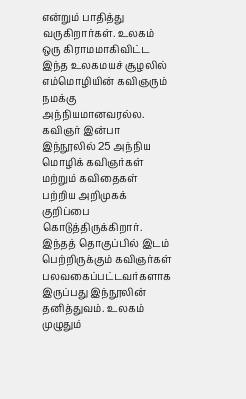என்றும் பாதித்து வருகிறார்கள். உலகம் ஒரு கிராமமாகிவிட்ட இந்த உலகமயச் சூழலில் எம்மொழியின் கவிஞரும் நமக்கு அந்நியமானவரல்ல. கவிஞர் இன்பா இந்நூலில் 25 அந்நிய மொழிக் கவிஞர்கள் மற்றும் கவிதைகள் பற்றிய அறிமுகக் குறிப்பை கொடுத்திருக்கிறார். இந்தத் தொகுப்பில் இடம் பெற்றிருக்கும் கவிஞர்கள் பலவகைப்பட்டவர்களாக இருப்பது இந்நூலின் தனித்துவம். உலகம் முழுதும்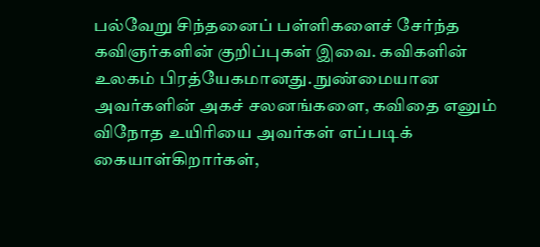பல்வேறு சிந்தனைப் பள்ளிகளைச் சேர்ந்த கவிஞர்களின் குறிப்புகள் இவை. கவிகளின் உலகம் பிரத்யேகமானது. நுண்மையான அவர்களின் அகச் சலனங்களை, கவிதை எனும் விநோத உயிரியை அவர்கள் எப்படிக் கையாள்கிறார்கள்,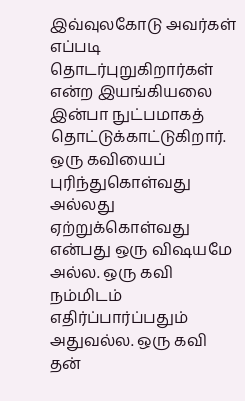இவ்வுலகோடு அவர்கள் எப்படி தொடர்புறுகிறார்கள் என்ற இயங்கியலை இன்பா நுட்பமாகத் தொட்டுக்காட்டுகிறார். ஒரு கவியைப் புரிந்துகொள்வது அல்லது ஏற்றுக்கொள்வது என்பது ஒரு விஷயமே அல்ல. ஒரு கவி நம்மிடம் எதிர்ப்பார்ப்பதும் அதுவல்ல. ஒரு கவி தன்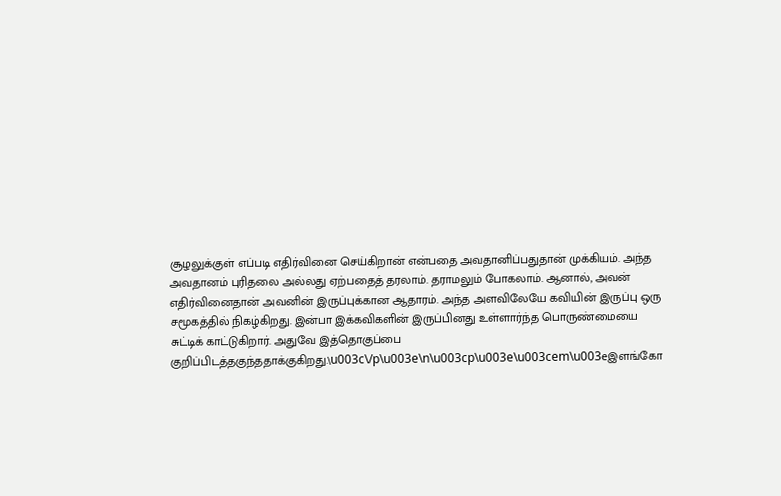சூழலுக்குள் எப்படி எதிர்வினை செய்கிறான் என்பதை அவதானிப்பதுதான் முக்கியம். அந்த அவதானம் புரிதலை அல்லது ஏற்பதைத் தரலாம். தராமலும் போகலாம். ஆனால், அவன் எதிர்வினைதான் அவனின் இருப்புக்கான ஆதாரம். அந்த அளவிலேயே கவியின் இருப்பு ஒரு சமூகத்தில் நிகழ்கிறது. இன்பா இக்கவிகளின் இருப்பினது உள்ளார்ந்த பொருண்மையை சுட்டிக் காட்டுகிறார். அதுவே இத்தொகுப்பை குறிப்பிடத்தகுந்ததாக்குகிறது.\u003c\/p\u003e\n\u003cp\u003e\u003cem\u003eஇளங்கோ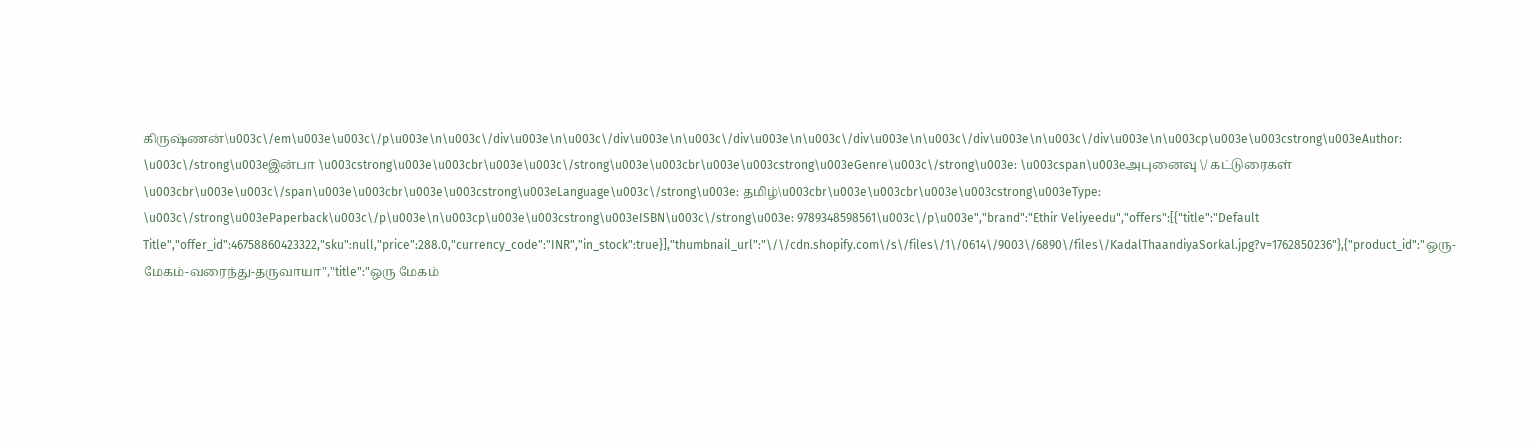கிருஷ்ணன்\u003c\/em\u003e\u003c\/p\u003e\n\u003c\/div\u003e\n\u003c\/div\u003e\n\u003c\/div\u003e\n\u003c\/div\u003e\n\u003c\/div\u003e\n\u003c\/div\u003e\n\u003cp\u003e\u003cstrong\u003eAuthor: \u003c\/strong\u003eஇன்பா \u003cstrong\u003e\u003cbr\u003e\u003c\/strong\u003e\u003cbr\u003e\u003cstrong\u003eGenre\u003c\/strong\u003e: \u003cspan\u003eஅபுனைவு \/ கட்டுரைகள் \u003cbr\u003e\u003c\/span\u003e\u003cbr\u003e\u003cstrong\u003eLanguage\u003c\/strong\u003e: தமிழ்\u003cbr\u003e\u003cbr\u003e\u003cstrong\u003eType: \u003c\/strong\u003ePaperback\u003c\/p\u003e\n\u003cp\u003e\u003cstrong\u003eISBN\u003c\/strong\u003e: 9789348598561\u003c\/p\u003e","brand":"Ethir Veliyeedu","offers":[{"title":"Default Title","offer_id":46758860423322,"sku":null,"price":288.0,"currency_code":"INR","in_stock":true}],"thumbnail_url":"\/\/cdn.shopify.com\/s\/files\/1\/0614\/9003\/6890\/files\/KadalThaandiyaSorkal.jpg?v=1762850236"},{"product_id":"ஒரு-மேகம்-வரைந்து-தருவாயா","title":"ஒரு மேகம்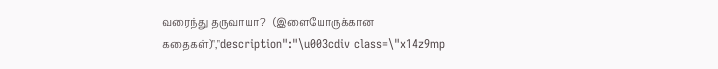வரைந்து தருவாயா?   (இளையோருக்கான கதைகள்)","description":"\u003cdiv class=\"x14z9mp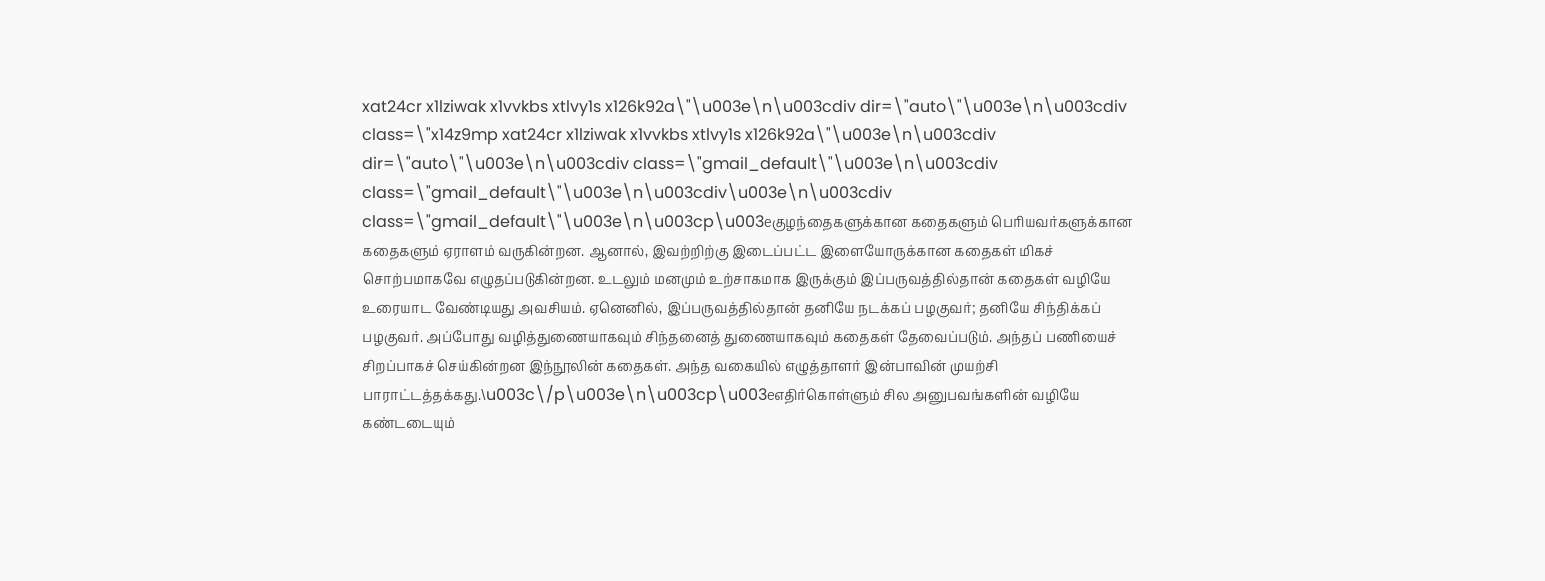xat24cr x1lziwak x1vvkbs xtlvy1s x126k92a\"\u003e\n\u003cdiv dir=\"auto\"\u003e\n\u003cdiv class=\"x14z9mp xat24cr x1lziwak x1vvkbs xtlvy1s x126k92a\"\u003e\n\u003cdiv dir=\"auto\"\u003e\n\u003cdiv class=\"gmail_default\"\u003e\n\u003cdiv class=\"gmail_default\"\u003e\n\u003cdiv\u003e\n\u003cdiv class=\"gmail_default\"\u003e\n\u003cp\u003eகுழந்தைகளுக்கான கதைகளும் பெரியவர்களுக்கான கதைகளும் ஏராளம் வருகின்றன. ஆனால், இவற்றிற்கு இடைப்பட்ட இளையோருக்கான கதைகள் மிகச் சொற்பமாகவே எழுதப்படுகின்றன. உடலும் மனமும் உற்சாகமாக இருக்கும் இப்பருவத்தில்தான் கதைகள் வழியே உரையாட வேண்டியது அவசியம். ஏனெனில், இப்பருவத்தில்தான் தனியே நடக்கப் பழகுவர்; தனியே சிந்திக்கப் பழகுவர். அப்போது வழித்துணையாகவும் சிந்தனைத் துணையாகவும் கதைகள் தேவைப்படும். அந்தப் பணியைச் சிறப்பாகச் செய்கின்றன இந்நூலின் கதைகள். அந்த வகையில் எழுத்தாளர் இன்பாவின் முயற்சி பாராட்டத்தக்கது.\u003c\/p\u003e\n\u003cp\u003eஎதிர்கொள்ளும் சில அனுபவங்களின் வழியே கண்டடையும்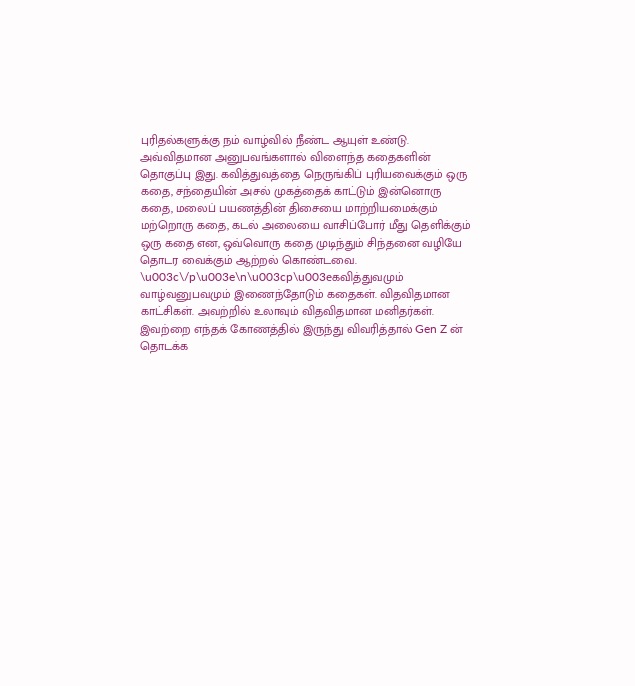புரிதல்களுக்கு நம் வாழ்வில் நீண்ட ஆயுள் உண்டு. அவ்விதமான அனுபவங்களால் விளைந்த கதைகளின் தொகுப்பு இது. கவித்துவத்தை நெருங்கிப் புரியவைக்கும் ஒரு கதை, சந்தையின் அசல் முகத்தைக் காட்டும் இன்னொரு கதை, மலைப் பயணத்தின் திசையை மாற்றியமைக்கும் மற்றொரு கதை, கடல் அலையை வாசிப்போர் மீது தெளிக்கும் ஒரு கதை என, ஒவ்வொரு கதை முடிந்தும் சிந்தனை வழியே தொடர வைக்கும் ஆற்றல் கொண்டவை. \u003c\/p\u003e\n\u003cp\u003eகவித்துவமும் வாழ்வனுபவமும் இணைந்தோடும் கதைகள். விதவிதமான காட்சிகள். அவற்றில் உலாவும் விதவிதமான மனிதர்கள். இவற்றை எந்தக் கோணத்தில் இருந்து விவரித்தால் Gen Z ன் தொடக்க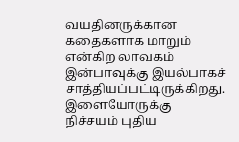வயதினருக்கான கதைகளாக மாறும் என்கிற லாவகம் இன்பாவுக்கு இயல்பாகச் சாத்தியப்பட்டிருக்கிறது. இளையோருக்கு நிச்சயம் புதிய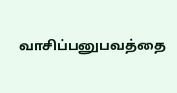வாசிப்பனுபவத்தை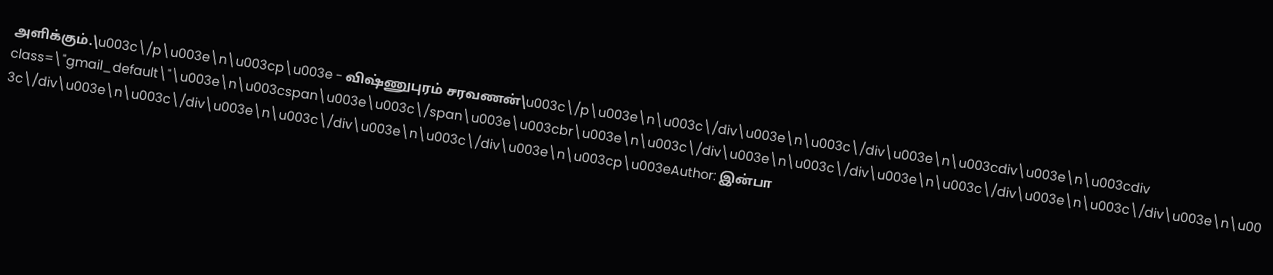அளிக்கும்.\u003c\/p\u003e\n\u003cp\u003e - விஷ்ணுபுரம் சரவணன்\u003c\/p\u003e\n\u003c\/div\u003e\n\u003c\/div\u003e\n\u003cdiv\u003e\n\u003cdiv class=\"gmail_default\"\u003e\n\u003cspan\u003e\u003c\/span\u003e\u003cbr\u003e\n\u003c\/div\u003e\n\u003c\/div\u003e\n\u003c\/div\u003e\n\u003c\/div\u003e\n\u003c\/div\u003e\n\u003c\/div\u003e\n\u003c\/div\u003e\n\u003c\/div\u003e\n\u003cp\u003eAuthor: இன்பா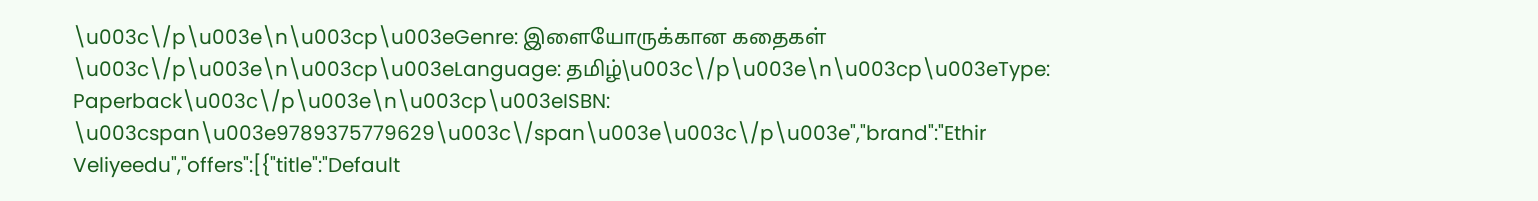\u003c\/p\u003e\n\u003cp\u003eGenre: இளையோருக்கான கதைகள் \u003c\/p\u003e\n\u003cp\u003eLanguage: தமிழ்\u003c\/p\u003e\n\u003cp\u003eType: Paperback\u003c\/p\u003e\n\u003cp\u003eISBN: \u003cspan\u003e9789375779629\u003c\/span\u003e\u003c\/p\u003e","brand":"Ethir Veliyeedu","offers":[{"title":"Default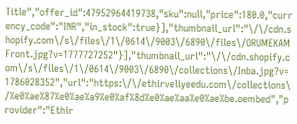Title","offer_id":47952964419738,"sku":null,"price":180.0,"currency_code":"INR","in_stock":true}],"thumbnail_url":"\/\/cdn.shopify.com\/s\/files\/1\/0614\/9003\/6890\/files\/ORUMEKAMFront.jpg?v=1777727252"}],"thumbnail_url":"\/\/cdn.shopify.com\/s\/files\/1\/0614\/9003\/6890\/collections\/Inba.jpg?v=1786028352","url":"https:\/\/ethirveliyeedu.com\/collections\/%e0%ae%87%e0%ae%a9%e0%af%8d%e0%ae%aa%e0%ae%be.oembed","provider":"Ethir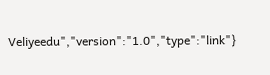Veliyeedu","version":"1.0","type":"link"}